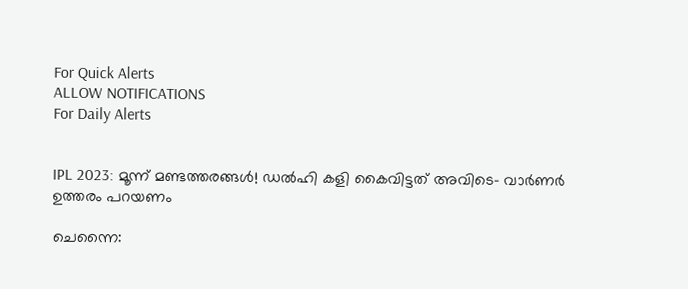For Quick Alerts
ALLOW NOTIFICATIONS
For Daily Alerts


IPL 2023: മൂന്ന് മണ്ടത്തരങ്ങള്‍! ഡല്‍ഹി കളി കൈവിട്ടത് അവിടെ- വാര്‍ണര്‍ ഉത്തരം പറയണം

ചെന്നൈ: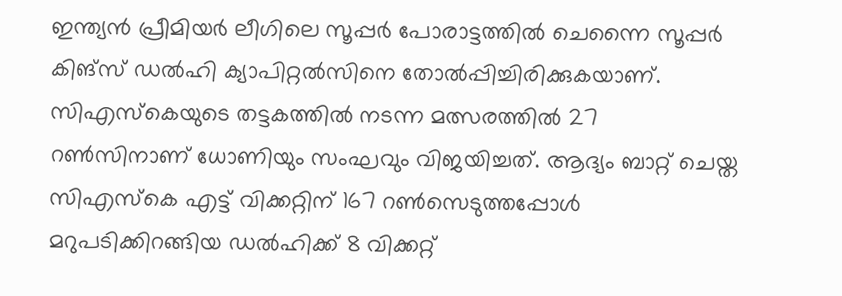ഇന്ത്യന്‍ പ്രീമിയര്‍ ലീഗിലെ സൂപ്പര്‍ പോരാട്ടത്തില്‍ ചെന്നൈ സൂപ്പര്‍ കിങ്‌സ് ഡല്‍ഹി ക്യാപിറ്റല്‍സിനെ തോല്‍പ്പിച്ചിരിക്കുകയാണ്. സിഎസ്‌കെയുടെ തട്ടകത്തില്‍ നടന്ന മത്സരത്തില്‍ 27 റണ്‍സിനാണ് ധോണിയും സംഘവും വിജയിച്ചത്. ആദ്യം ബാറ്റ് ചെയ്ത സിഎസ്‌കെ എട്ട് വിക്കറ്റിന് 167 റണ്‍സെടുത്തപ്പോള്‍ മറുപടിക്കിറങ്ങിയ ഡല്‍ഹിക്ക് 8 വിക്കറ്റ്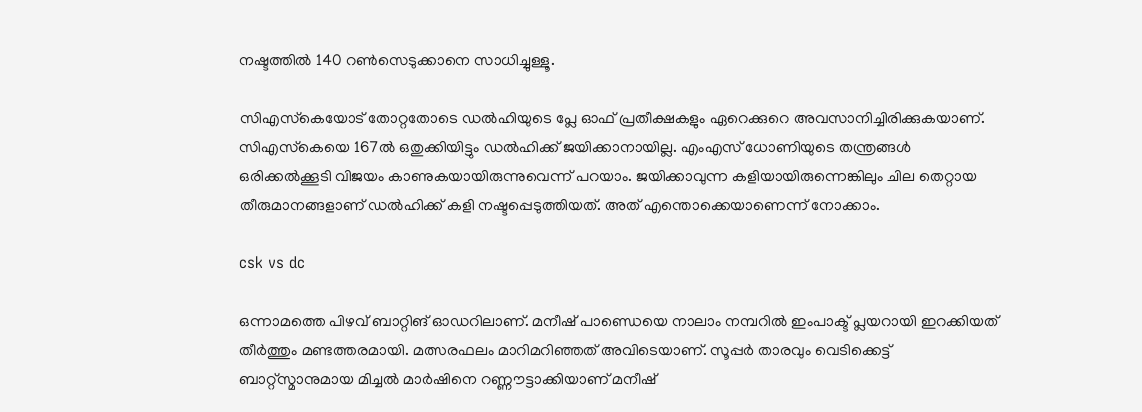നഷ്ടത്തില്‍ 140 റണ്‍സെടുക്കാനെ സാധിച്ചുള്ളൂ.

സിഎസ്‌കെയോട് തോറ്റതോടെ ഡല്‍ഹിയുടെ പ്ലേ ഓഫ് പ്രതീക്ഷകളും ഏറെക്കുറെ അവസാനിച്ചിരിക്കുകയാണ്. സിഎസ്‌കെയെ 167ല്‍ ഒതുക്കിയിട്ടും ഡല്‍ഹിക്ക് ജയിക്കാനായില്ല. എംഎസ് ധോണിയുടെ തന്ത്രങ്ങള്‍ ഒരിക്കല്‍ക്കൂടി വിജയം കാണുകയായിരുന്നുവെന്ന് പറയാം. ജയിക്കാവുന്ന കളിയായിരുന്നെങ്കിലും ചില തെറ്റായ തീരുമാനങ്ങളാണ് ഡല്‍ഹിക്ക് കളി നഷ്ടപ്പെടുത്തിയത്. അത് എന്തൊക്കെയാണെന്ന് നോക്കാം.

csk vs dc

ഒന്നാമത്തെ പിഴവ് ബാറ്റിങ് ഓഡറിലാണ്. മനീഷ് പാണ്ഡെയെ നാലാം നമ്പറില്‍ ഇംപാക്ട് പ്ലയറായി ഇറക്കിയത് തീര്‍ത്തും മണ്ടത്തരമായി. മത്സരഫലം മാറിമറിഞ്ഞത് അവിടെയാണ്. സൂപ്പര്‍ താരവും വെടിക്കെട്ട് ബാറ്റ്‌സ്മാനുമായ മിച്ചല്‍ മാര്‍ഷിനെ റണ്ണൗട്ടാക്കിയാണ് മനീഷ്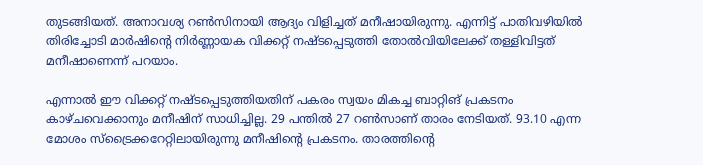തുടങ്ങിയത്. അനാവശ്യ റണ്‍സിനായി ആദ്യം വിളിച്ചത് മനീഷായിരുന്നു. എന്നിട്ട് പാതിവഴിയില്‍ തിരിച്ചോടി മാര്‍ഷിന്റെ നിര്‍ണ്ണായക വിക്കറ്റ് നഷ്ടപ്പെടുത്തി തോല്‍വിയിലേക്ക് തള്ളിവിട്ടത് മനീഷാണെന്ന് പറയാം.

എന്നാല്‍ ഈ വിക്കറ്റ് നഷ്ടപ്പെടുത്തിയതിന് പകരം സ്വയം മികച്ച ബാറ്റിങ് പ്രകടനം കാഴ്ചവെക്കാനും മനീഷിന് സാധിച്ചില്ല. 29 പന്തില്‍ 27 റണ്‍സാണ് താരം നേടിയത്. 93.10 എന്ന മോശം സ്‌ട്രൈക്കറേറ്റിലായിരുന്നു മനീഷിന്റെ പ്രകടനം. താരത്തിന്റെ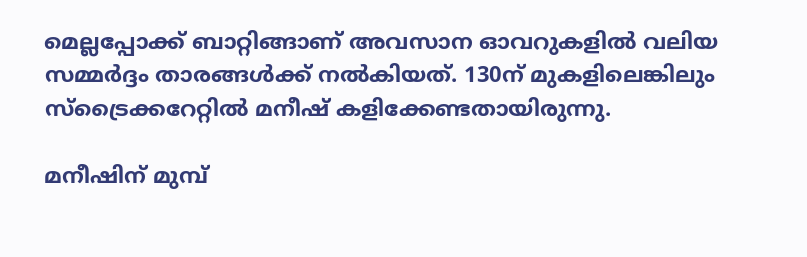മെല്ലപ്പോക്ക് ബാറ്റിങ്ങാണ് അവസാന ഓവറുകളില്‍ വലിയ സമ്മര്‍ദ്ദം താരങ്ങള്‍ക്ക് നല്‍കിയത്. 130ന് മുകളിലെങ്കിലും സ്‌ട്രൈക്കറേറ്റില്‍ മനീഷ് കളിക്കേണ്ടതായിരുന്നു.

മനീഷിന് മുമ്പ്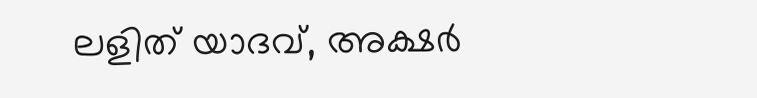ലളിത് യാദവ്, അക്ഷര്‍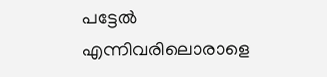പട്ടേല്‍ എന്നിവരിലൊരാളെ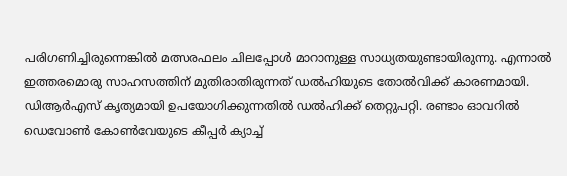പരിഗണിച്ചിരുന്നെങ്കില്‍ മത്സരഫലം ചിലപ്പോള്‍ മാറാനുള്ള സാധ്യതയുണ്ടായിരുന്നു. എന്നാല്‍ ഇത്തരമൊരു സാഹസത്തിന് മുതിരാതിരുന്നത് ഡല്‍ഹിയുടെ തോല്‍വിക്ക് കാരണമായി. ഡിആര്‍എസ് കൃത്യമായി ഉപയോഗിക്കുന്നതില്‍ ഡല്‍ഹിക്ക് തെറ്റുപറ്റി. രണ്ടാം ഓവറില്‍ ഡെവോണ്‍ കോണ്‍വേയുടെ കീപ്പര്‍ ക്യാച്ച്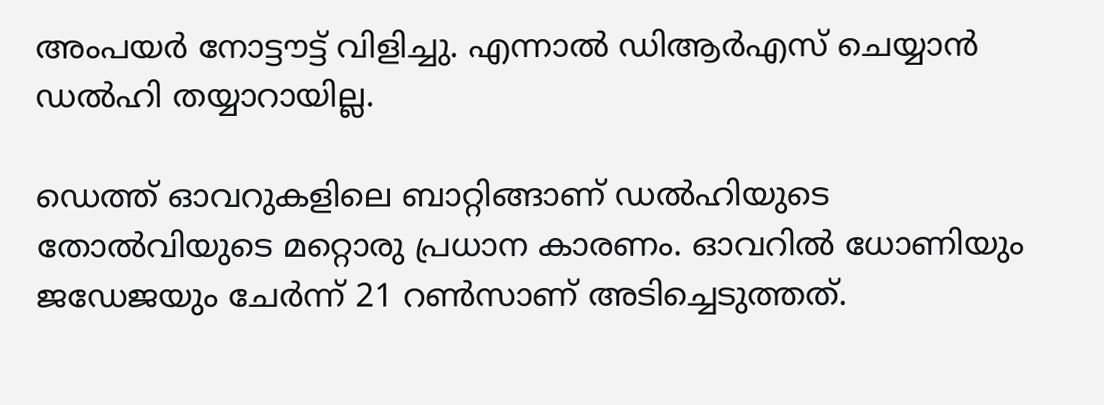അംപയര്‍ നോട്ടൗട്ട് വിളിച്ചു. എന്നാല്‍ ഡിആര്‍എസ് ചെയ്യാന്‍ ഡല്‍ഹി തയ്യാറായില്ല.

ഡെത്ത് ഓവറുകളിലെ ബാറ്റിങ്ങാണ് ഡല്‍ഹിയുടെ തോല്‍വിയുടെ മറ്റൊരു പ്രധാന കാരണം. ഓവറില്‍ ധോണിയും ജഡേജയും ചേര്‍ന്ന് 21 റണ്‍സാണ് അടിച്ചെടുത്തത്.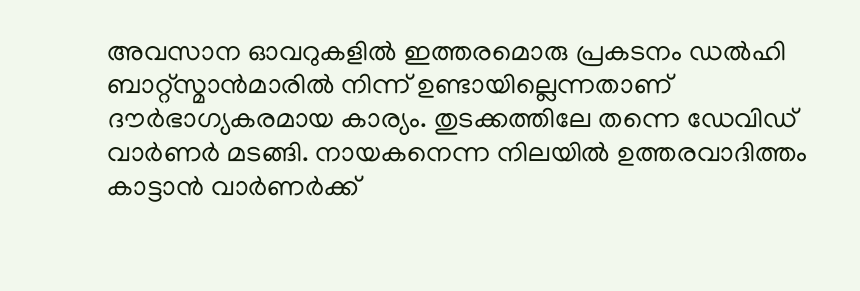അവസാന ഓവറുകളില്‍ ഇത്തരമൊരു പ്രകടനം ഡല്‍ഹി ബാറ്റ്‌സ്മാന്‍മാരില്‍ നിന്ന് ഉണ്ടായില്ലെന്നതാണ് ദൗര്‍ഭാഗ്യകരമായ കാര്യം. തുടക്കത്തിലേ തന്നെ ഡേവിഡ് വാര്‍ണര്‍ മടങ്ങി. നായകനെന്ന നിലയില്‍ ഉത്തരവാദിത്തം കാട്ടാന്‍ വാര്‍ണര്‍ക്ക്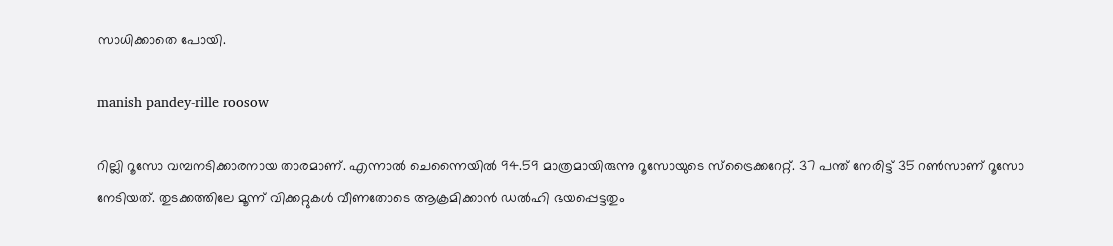സാധിക്കാതെ പോയി.

manish pandey-rille roosow

റില്ലി റൂസോ വമ്പനടിക്കാരനായ താരമാണ്. എന്നാല്‍ ചെന്നൈയില്‍ 94.59 മാത്രമായിരുന്നു റൂസോയുടെ സ്‌ട്രൈക്കറേറ്റ്. 37 പന്ത് നേരിട്ട് 35 റണ്‍സാണ് റൂസോ നേടിയത്. തുടക്കത്തിലേ മൂന്ന് വിക്കറ്റുകള്‍ വീണതോടെ ആക്രമിക്കാന്‍ ഡല്‍ഹി ഭയപ്പെട്ടതും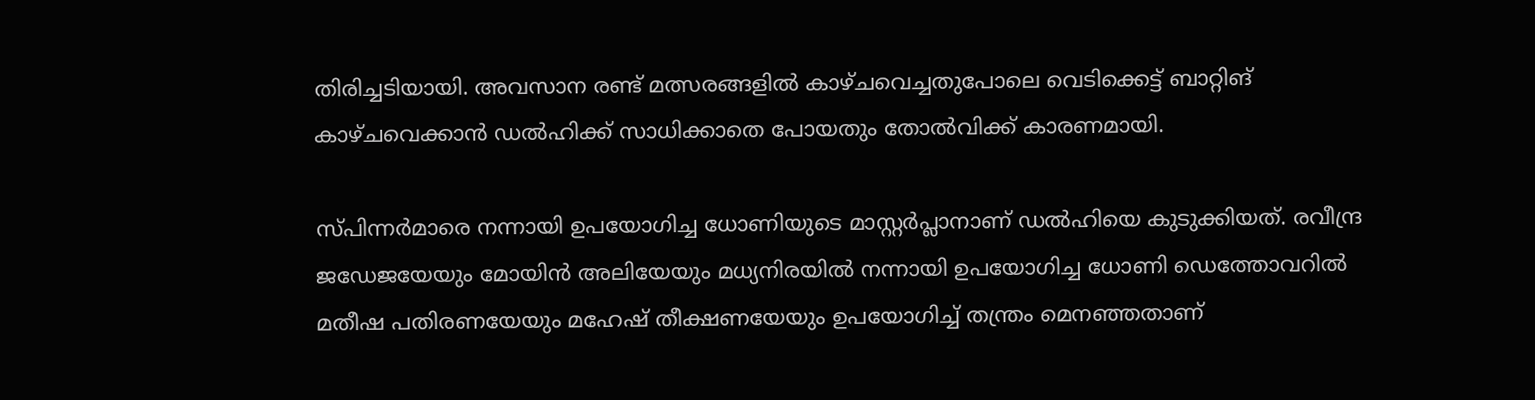തിരിച്ചടിയായി. അവസാന രണ്ട് മത്സരങ്ങളില്‍ കാഴ്ചവെച്ചതുപോലെ വെടിക്കെട്ട് ബാറ്റിങ് കാഴ്ചവെക്കാന്‍ ഡല്‍ഹിക്ക് സാധിക്കാതെ പോയതും തോല്‍വിക്ക് കാരണമായി.

സ്പിന്നര്‍മാരെ നന്നായി ഉപയോഗിച്ച ധോണിയുടെ മാസ്റ്റര്‍പ്ലാനാണ് ഡല്‍ഹിയെ കുടുക്കിയത്. രവീന്ദ്ര ജഡേജയേയും മോയിന്‍ അലിയേയും മധ്യനിരയില്‍ നന്നായി ഉപയോഗിച്ച ധോണി ഡെത്തോവറില്‍ മതീഷ പതിരണയേയും മഹേഷ് തീക്ഷണയേയും ഉപയോഗിച്ച് തന്ത്രം മെനഞ്ഞതാണ്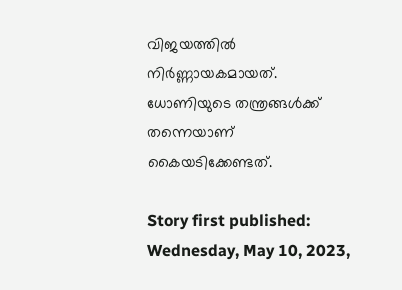വിജയത്തില്‍ നിര്‍ണ്ണായകമായത്. ധോണിയുടെ തന്ത്രങ്ങള്‍ക്ക് തന്നെയാണ് കൈയടിക്കേണ്ടത്.

Story first published: Wednesday, May 10, 2023,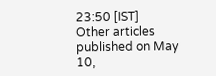23:50 [IST]
Other articles published on May 10,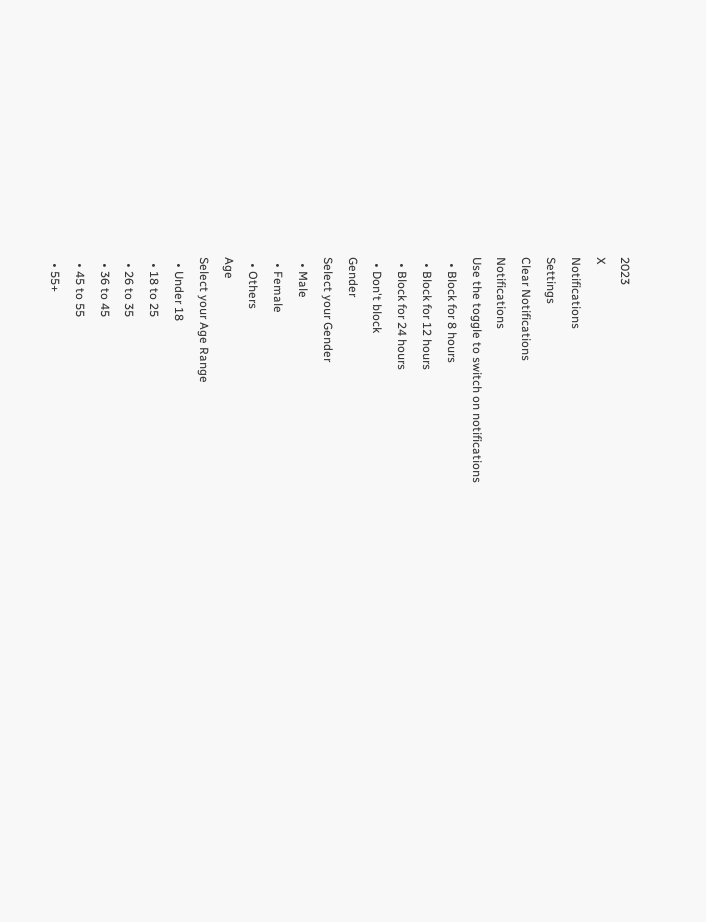2023
X
Notifications
Settings
Clear Notifications
Notifications
Use the toggle to switch on notifications
  • Block for 8 hours
  • Block for 12 hours
  • Block for 24 hours
  • Don't block
Gender
Select your Gender
  • Male
  • Female
  • Others
Age
Select your Age Range
  • Under 18
  • 18 to 25
  • 26 to 35
  • 36 to 45
  • 45 to 55
  • 55+